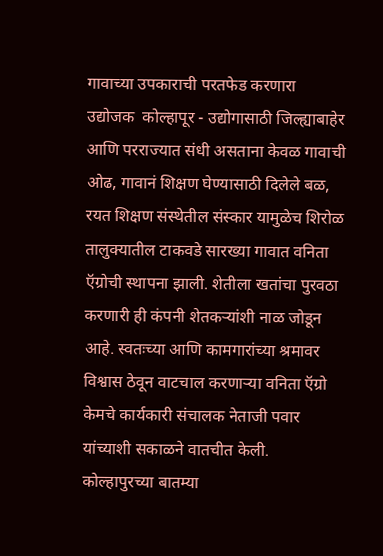गावाच्या उपकाराची परतफेड करणारा उद्योजक  कोल्हापूर - उद्योगासाठी जिल्ह्याबाहेर आणि परराज्यात संधी असताना केवळ गावाची ओढ, गावानं शिक्षण घेण्यासाठी दिलेले बळ, रयत शिक्षण संस्थेतील संस्कार यामुळेच शिरोळ तालुक्यातील टाकवडे सारख्या गावात वनिता ऍग्रोची स्थापना झाली. शेतीला खतांचा पुरवठा करणारी ही कंपनी शेतकऱ्यांशी नाळ जोडून आहे. स्वतःच्या आणि कामगारांच्या श्रमावर विश्वास ठेवून वाटचाल करणाऱ्या वनिता ऍग्रो केमचे कार्यकारी संचालक नेताजी पवार यांच्याशी सकाळने वातचीत केली.  कोल्हापुरच्या बातम्या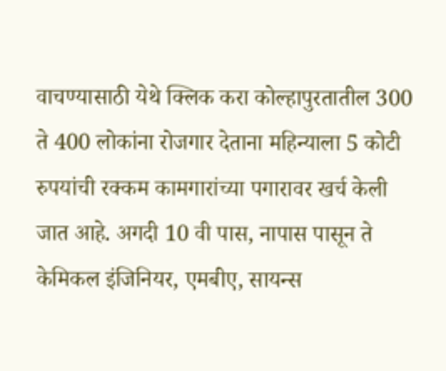वाचण्यासाठी येथे क्लिक करा कोल्हापुरतातील 300 ते 400 लोकांना रोजगार देताना महिन्याला 5 कोटी रुपयांची रक्कम कामगारांच्या पगारावर खर्च केली जात आहे. अगदी 10 वी पास, नापास पासून ते केमिकल इंजिनियर, एमबीए, सायन्स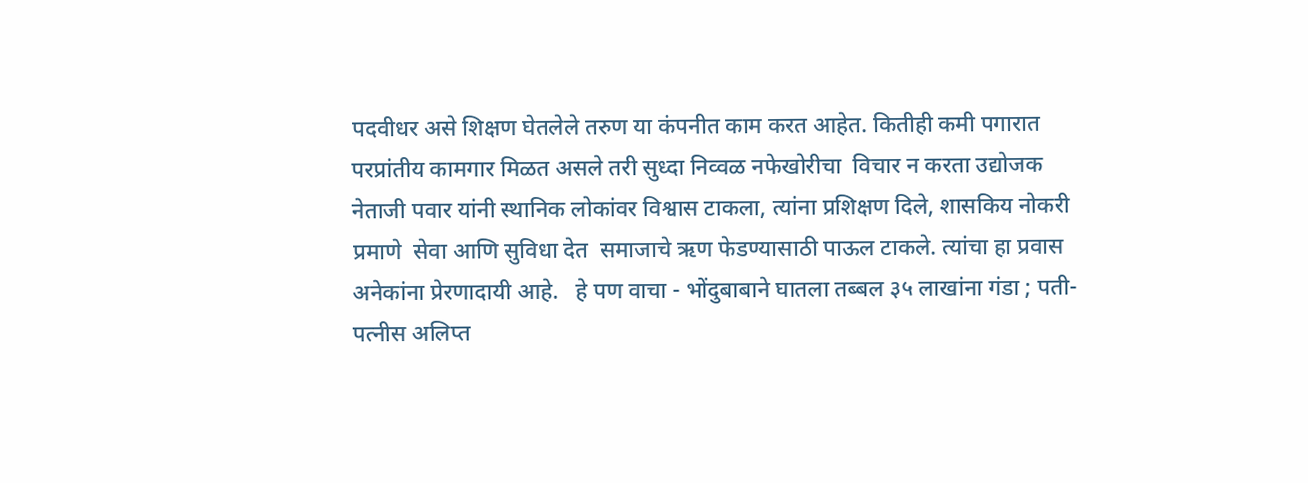पदवीधर असे शिक्षण घेतलेले तरुण या कंपनीत काम करत आहेत. कितीही कमी पगारात परप्रांतीय कामगार मिळत असले तरी सुध्दा निव्वळ नफेखोरीचा  विचार न करता उद्योजक नेताजी पवार यांनी स्थानिक लोकांवर विश्वास टाकला, त्यांना प्रशिक्षण दिले, शासकिय नोकरी प्रमाणे  सेवा आणि सुविधा देत  समाजाचे ऋण फेडण्यासाठी पाऊल टाकले. त्यांचा हा प्रवास अनेकांना प्रेरणादायी आहे.   हे पण वाचा - भोंदुबाबाने घातला तब्बल ३५ लाखांना गंडा ; पती-पत्नीस अलिप्त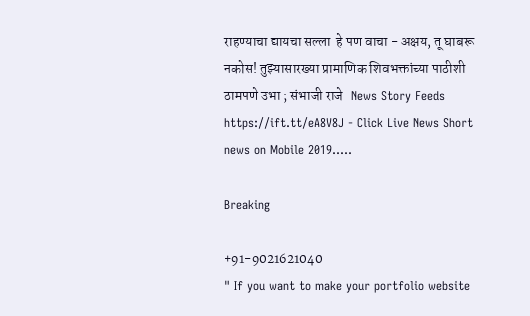राहण्याचा द्यायचा सल्ला  हे पण वाचा - अक्षय, तू घाबरू नकोस! तुझ्यासारख्या प्रामाणिक शिवभक्तांच्या पाठीशी ठामपणे उभा ; संभाजी राजे   News Story Feeds https://ift.tt/eA8V8J - Click Live News Short news on Mobile 2019.....

Breaking

+91-9021621040
" If you want to make your portfolio website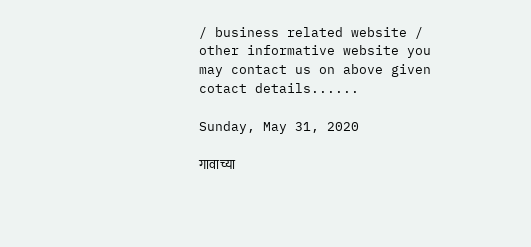/ business related website / other informative website you may contact us on above given cotact details......

Sunday, May 31, 2020

गावाच्या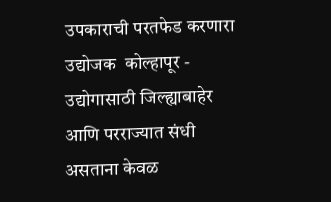उपकाराची परतफेड करणारा उद्योजक  कोल्हापूर - उद्योगासाठी जिल्ह्याबाहेर आणि परराज्यात संधी असताना केवळ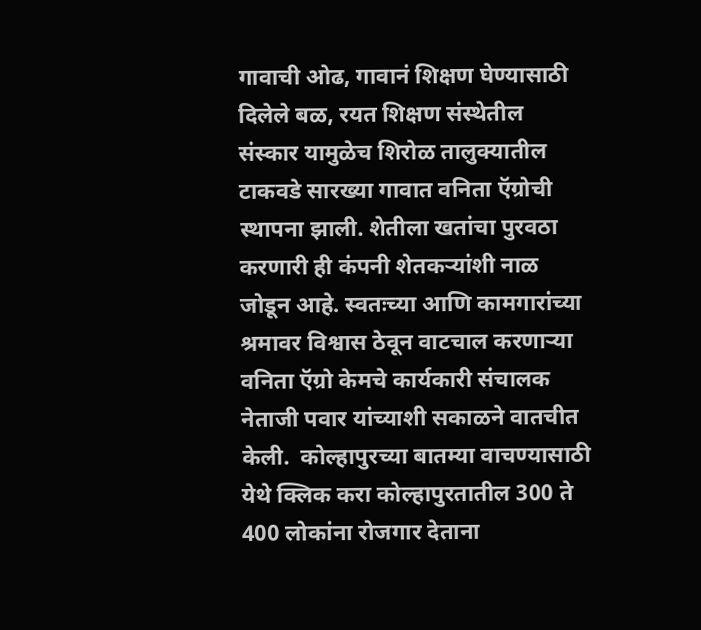गावाची ओढ, गावानं शिक्षण घेण्यासाठी दिलेले बळ, रयत शिक्षण संस्थेतील संस्कार यामुळेच शिरोळ तालुक्यातील टाकवडे सारख्या गावात वनिता ऍग्रोची स्थापना झाली. शेतीला खतांचा पुरवठा करणारी ही कंपनी शेतकऱ्यांशी नाळ जोडून आहे. स्वतःच्या आणि कामगारांच्या श्रमावर विश्वास ठेवून वाटचाल करणाऱ्या वनिता ऍग्रो केमचे कार्यकारी संचालक नेताजी पवार यांच्याशी सकाळने वातचीत केली.  कोल्हापुरच्या बातम्या वाचण्यासाठी येथे क्लिक करा कोल्हापुरतातील 300 ते 400 लोकांना रोजगार देताना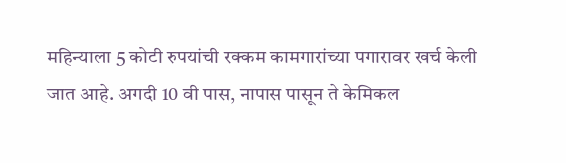महिन्याला 5 कोटी रुपयांची रक्कम कामगारांच्या पगारावर खर्च केली जात आहे. अगदी 10 वी पास, नापास पासून ते केमिकल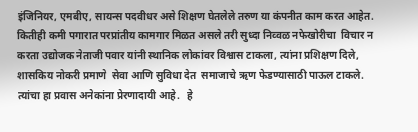इंजिनियर, एमबीए, सायन्स पदवीधर असे शिक्षण घेतलेले तरुण या कंपनीत काम करत आहेत. कितीही कमी पगारात परप्रांतीय कामगार मिळत असले तरी सुध्दा निव्वळ नफेखोरीचा  विचार न करता उद्योजक नेताजी पवार यांनी स्थानिक लोकांवर विश्वास टाकला, त्यांना प्रशिक्षण दिले, शासकिय नोकरी प्रमाणे  सेवा आणि सुविधा देत  समाजाचे ऋण फेडण्यासाठी पाऊल टाकले. त्यांचा हा प्रवास अनेकांना प्रेरणादायी आहे.   हे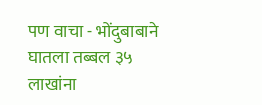पण वाचा - भोंदुबाबाने घातला तब्बल ३५ लाखांना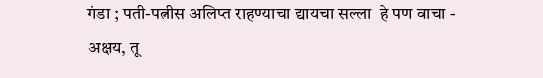गंडा ; पती-पत्नीस अलिप्त राहण्याचा द्यायचा सल्ला  हे पण वाचा - अक्षय, तू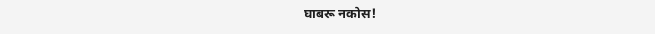घाबरू नकोस!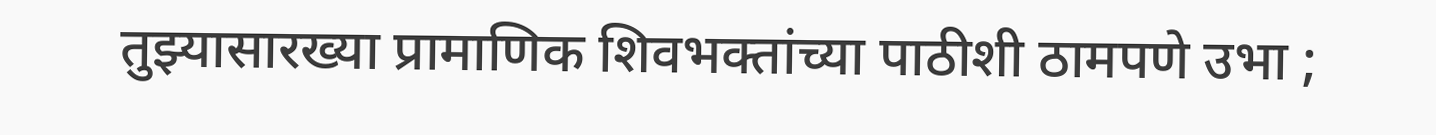तुझ्यासारख्या प्रामाणिक शिवभक्तांच्या पाठीशी ठामपणे उभा ;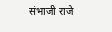संभाजी राजे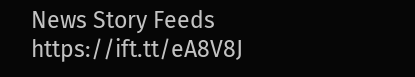News Story Feeds https://ift.tt/eA8V8J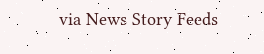via News Story Feeds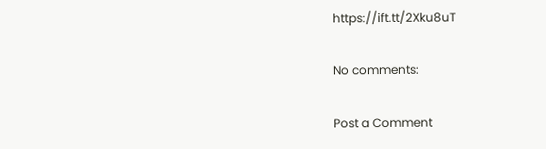https://ift.tt/2Xku8uT

No comments:

Post a Comment